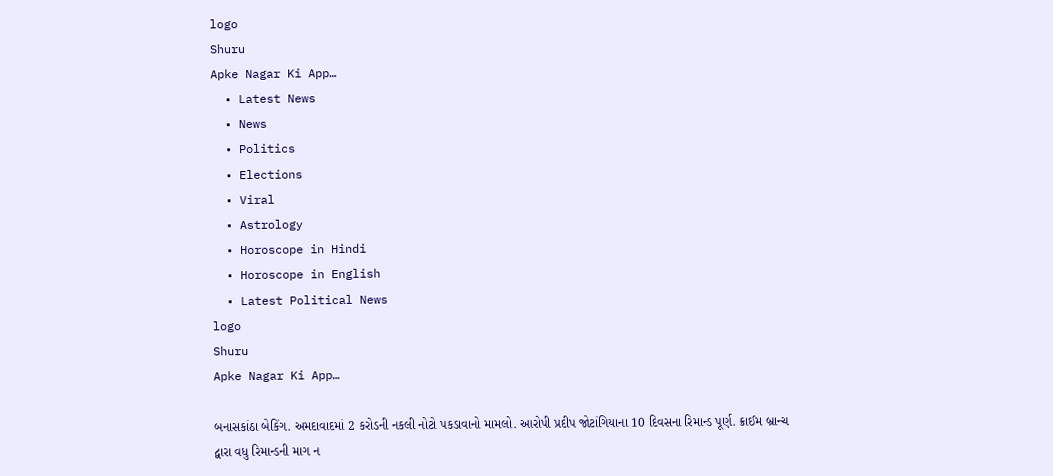logo
Shuru
Apke Nagar Ki App…
  • Latest News
  • News
  • Politics
  • Elections
  • Viral
  • Astrology
  • Horoscope in Hindi
  • Horoscope in English
  • Latest Political News
logo
Shuru
Apke Nagar Ki App…

બનાસકાંઠા બેકિંગ. અમદાવાદમાં 2 કરોડની નકલી નોટો પકડાવાનો મામલો. આરોપી પ્રદીપ જોટાંગિયાના 10 દિવસના રિમાન્ડ પૂર્ણ. ક્રાઈમ બ્રાન્ચ દ્વારા વધુ રિમાન્ડની માગ ન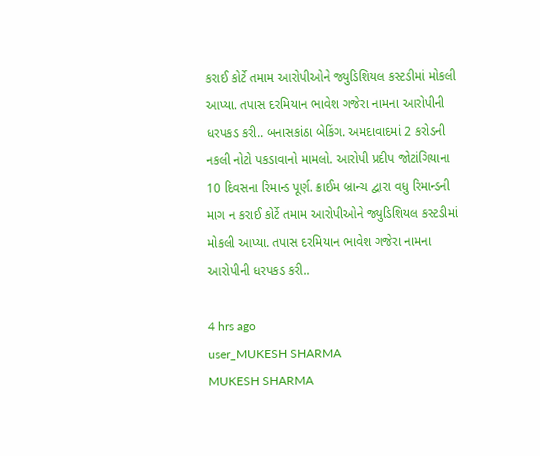કરાઈ કોર્ટે તમામ આરોપીઓને જ્યુડિશિયલ કસ્ટડીમાં મોકલી આપ્યા. તપાસ દરમિયાન ભાવેશ ગજેરા નામના આરોપીની ધરપકડ કરી.. બનાસકાંઠા બેકિંગ. અમદાવાદમાં 2 કરોડની નકલી નોટો પકડાવાનો મામલો. આરોપી પ્રદીપ જોટાંગિયાના 10 દિવસના રિમાન્ડ પૂર્ણ. ક્રાઈમ બ્રાન્ચ દ્વારા વધુ રિમાન્ડની માગ ન કરાઈ કોર્ટે તમામ આરોપીઓને જ્યુડિશિયલ કસ્ટડીમાં મોકલી આપ્યા. તપાસ દરમિયાન ભાવેશ ગજેરા નામના આરોપીની ધરપકડ કરી..

4 hrs ago
user_MUKESH SHARMA
MUKESH SHARMA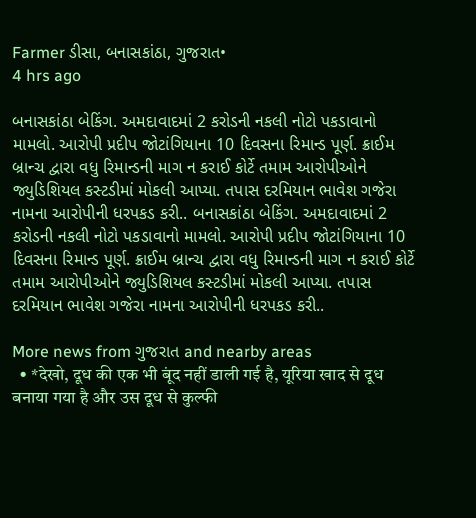Farmer ડીસા, બનાસકાંઠા, ગુજરાત•
4 hrs ago

બનાસકાંઠા બેકિંગ. અમદાવાદમાં 2 કરોડની નકલી નોટો પકડાવાનો મામલો. આરોપી પ્રદીપ જોટાંગિયાના 10 દિવસના રિમાન્ડ પૂર્ણ. ક્રાઈમ બ્રાન્ચ દ્વારા વધુ રિમાન્ડની માગ ન કરાઈ કોર્ટે તમામ આરોપીઓને જ્યુડિશિયલ કસ્ટડીમાં મોકલી આપ્યા. તપાસ દરમિયાન ભાવેશ ગજેરા નામના આરોપીની ધરપકડ કરી.. બનાસકાંઠા બેકિંગ. અમદાવાદમાં 2 કરોડની નકલી નોટો પકડાવાનો મામલો. આરોપી પ્રદીપ જોટાંગિયાના 10 દિવસના રિમાન્ડ પૂર્ણ. ક્રાઈમ બ્રાન્ચ દ્વારા વધુ રિમાન્ડની માગ ન કરાઈ કોર્ટે તમામ આરોપીઓને જ્યુડિશિયલ કસ્ટડીમાં મોકલી આપ્યા. તપાસ દરમિયાન ભાવેશ ગજેરા નામના આરોપીની ધરપકડ કરી..

More news from ગુજરાત and nearby areas
  • *देखो, दूध की एक भी बूंद नहीं डाली गई है, यूरिया खाद से दूध बनाया गया है और उस दूध से कुल्फी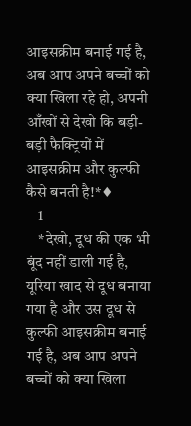आइसक्रीम बनाई गई है, अब आप अपने बच्चों को क्या खिला रहे हो, अपनी आँखों से देखो कि बड़ी-बड़ी फैक्ट्रियों में आइसक्रीम और कुल्फी कैसे बनती है!*♦
    1
    *देखो, दूध की एक भी बूंद नहीं डाली गई है, यूरिया खाद से दूध बनाया गया है और उस दूध से कुल्फी आइसक्रीम बनाई गई है, अब आप अपने बच्चों को क्या खिला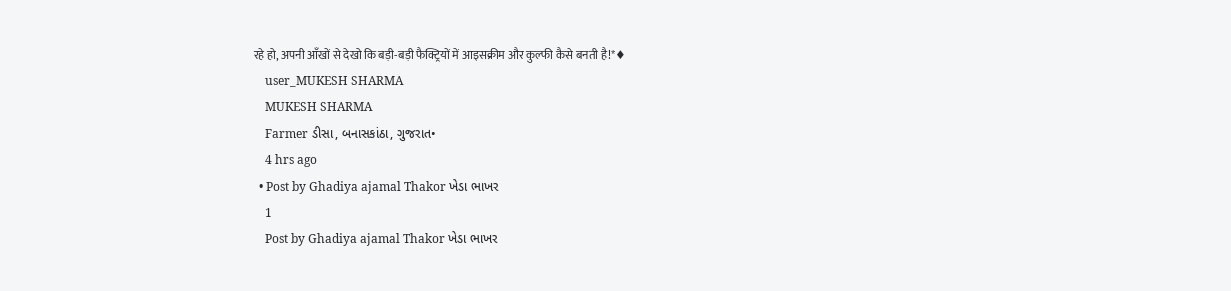रहे हो, अपनी आँखों से देखो कि बड़ी-बड़ी फैक्ट्रियों में आइसक्रीम और कुल्फी कैसे बनती है!*♦
    user_MUKESH SHARMA
    MUKESH SHARMA
    Farmer ડીસા, બનાસકાંઠા, ગુજરાત•
    4 hrs ago
  • Post by Ghadiya ajamal Thakor ખેડા ભાખર
    1
    Post by Ghadiya ajamal Thakor ખેડા ભાખર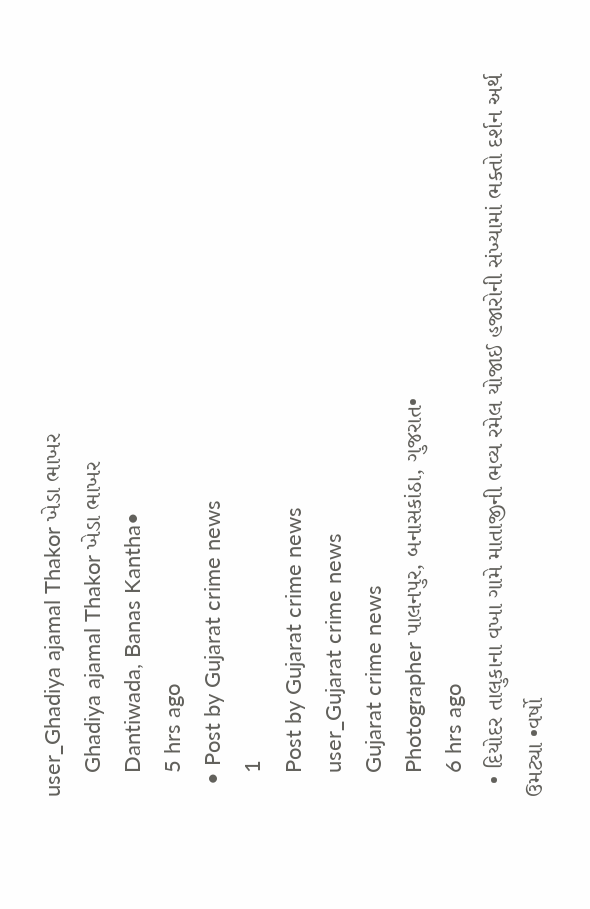user_Ghadiya ajamal Thakor ખેડા ભાખર
    Ghadiya ajamal Thakor ખેડા ભાખર
    Dantiwada, Banas Kantha•
    5 hrs ago
  • Post by Gujarat crime news
    1
    Post by Gujarat crime news
    user_Gujarat crime news
    Gujarat crime news
    Photographer પાલનપુર, બનાસકાંઠા, ગુજરાત•
    6 hrs ago
  • દિયોદર તાલુકાના વખા ગામે માતાજીની ભવ્ય રમેલ યોજાઈ હજારોની સંખ્યામાં ભક્તો દર્શન અર્થ ઉમટ્યા •વર્ષો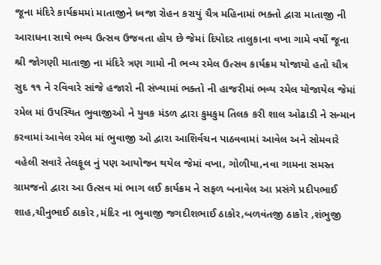જૂના મંદિરે કાર્યક્રમમાં માતાજીને ધ્વજા રોહન કરાયું ચૈત્ર મહિનામાં ભક્તો દ્વારા માતાજી ની આરાધના સાથે ભવ્ય ઉત્સવ ઉજવતા હોય છે જેમાં દિયોદર તાલુકાના વખા ગામે વર્ષો જૂના શ્રી જોગણી માતાજી ના મંદિરે ત્રણ ગામો ની ભવ્ય રમેલ ઉત્સવ કાર્યક્રમ યોજાયો હતો ચૌત્ર સુદ ૧૧ ને રવિવારે સાંજે હજારો ની સંખ્યામાં ભક્તો ની હાજરીમાં ભવ્ય રમેલ યોજાયેલ જેમાં રમેલ માં ઉપસ્થિત ભુવાજીઓ ને યુવક મંડળ દ્વારા કુમકુમ તિલક કરી શાલ ઓઢાડી ને સન્માન કરવામાં આવેલ રમેલ માં ભુવાજી ઓ દ્વારા આશિર્વચન પાઠવવામાં આવેલ અને સોમવારે વહેલી સવારે તેલફૂલ નું પણ આયોજન થયેલ જેમાં વખા, ગોળીયા,નવા ગામના સમસ્ત ગ્રામજનો દ્વારા આ ઉત્સવ માં ભાગ લઈ કાર્યક્રમ ને સફળ બનાવેલ આ પ્રસંગે પ્રદીપભાઈ શાહ,ચીનુભાઈ ઠાકોર ,મંદિર ના ભુવાજી જગદીશભાઈ ઠાકોર,બળવંતજી ઠાકોર ,શંભુજી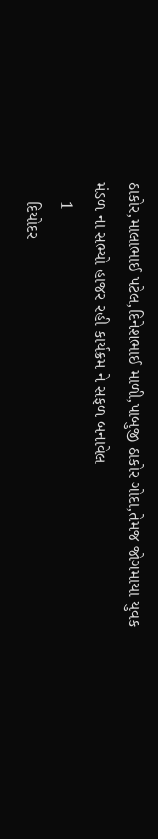ઠાકોર,માલાભાઈ પટેલ,દિનેશભાઈ માળી,પાબુજી ઠાકોર ગોદા,તેમજ જોગમાયા યુવક મંડળ ના સભ્યો હાજર રહી કાર્યક્રમ ને સફળ બનાવેલ
    1
    દિયોદર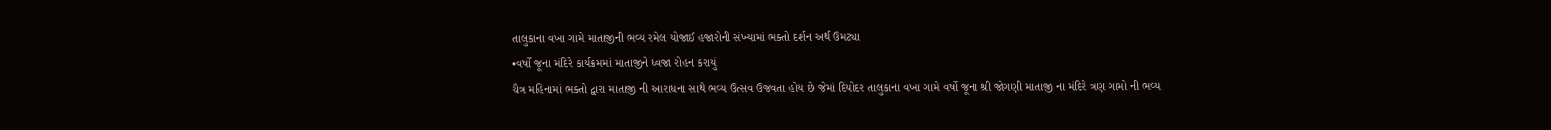તાલુકાના વખા ગામે માતાજીની ભવ્ય રમેલ યોજાઈ હજારોની સંખ્યામાં ભક્તો દર્શન અર્થ ઉમટ્યા
•વર્ષો જૂના મંદિરે કાર્યક્રમમાં માતાજીને ધ્વજા રોહન કરાયું
ચૈત્ર મહિનામાં ભક્તો દ્વારા માતાજી ની આરાધના સાથે ભવ્ય ઉત્સવ ઉજવતા હોય છે જેમાં દિયોદર તાલુકાના વખા ગામે વર્ષો જૂના શ્રી જોગણી માતાજી ના મંદિરે ત્રણ ગામો ની ભવ્ય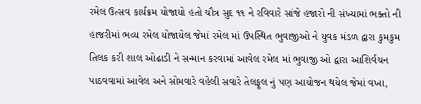રમેલ ઉત્સવ કાર્યક્રમ યોજાયો હતો ચૌત્ર સુદ ૧૧ ને રવિવારે સાંજે હજારો ની સંખ્યામાં ભક્તો ની હાજરીમાં ભવ્ય રમેલ યોજાયેલ જેમાં રમેલ માં ઉપસ્થિત ભુવાજીઓ ને યુવક મંડળ દ્વારા કુમકુમ તિલક કરી શાલ ઓઢાડી ને સન્માન કરવામાં આવેલ રમેલ માં ભુવાજી ઓ દ્વારા આશિર્વચન પાઠવવામાં આવેલ અને સોમવારે વહેલી સવારે તેલફૂલ નું પણ આયોજન થયેલ જેમાં વખા,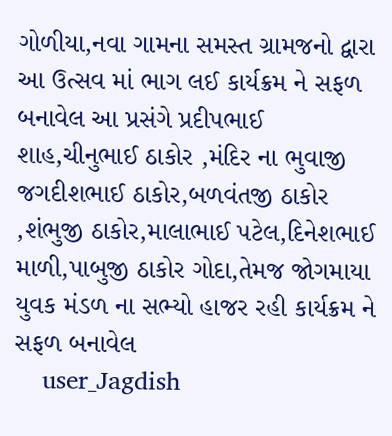ગોળીયા,નવા ગામના સમસ્ત ગ્રામજનો દ્વારા આ ઉત્સવ માં ભાગ લઈ કાર્યક્રમ ને સફળ બનાવેલ આ પ્રસંગે પ્રદીપભાઈ શાહ,ચીનુભાઈ ઠાકોર ,મંદિર ના ભુવાજી જગદીશભાઈ ઠાકોર,બળવંતજી ઠાકોર ,શંભુજી ઠાકોર,માલાભાઈ પટેલ,દિનેશભાઈ માળી,પાબુજી ઠાકોર ગોદા,તેમજ જોગમાયા યુવક મંડળ ના સભ્યો હાજર રહી કાર્યક્રમ ને સફળ બનાવેલ
    user_Jagdish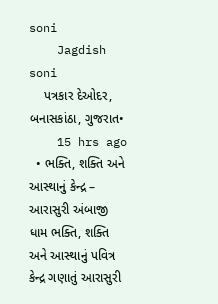soni
    Jagdish soni
    પત્રકાર દેઓદર, બનાસકાંઠા, ગુજરાત•
    15 hrs ago
  • ભક્તિ, શક્તિ અને આસ્થાનું કેન્દ્ર – આરાસુરી અંબાજી ધામ ભક્તિ, શક્તિ અને આસ્થાનું પવિત્ર કેન્દ્ર ગણાતું આરાસુરી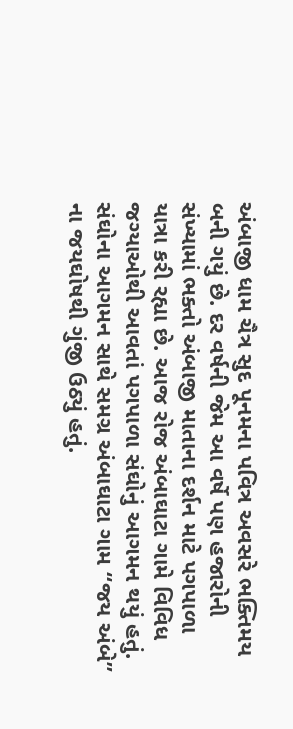અંબાજી ધામ ચૈત્ર સુદ પૂનમના પવિત્ર અવસરે ભક્તિમય બની ગયું છે. દર વર્ષની જેમ આ વર્ષે પણ હજારોની સંખ્યામાં ભક્તો અંબાજી માતાના દર્શન માટે પગપાળા યાત્રા કરી રહ્યા છે. આજ રોજ અંબાઘાટા ગામે વિવિધ જગ્યાઓથી આવતાં પગપાળા સંઘોનું આગમન થયું હતું. સંઘોના આગમન સાથે સમગ્ર અંબાઘાટા ગામ “જય અંબે” ના જયઘોષથી ગુંજી ઉઠ્યું હતું.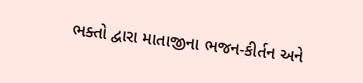ભક્તો દ્વારા માતાજીના ભજન-કીર્તન અને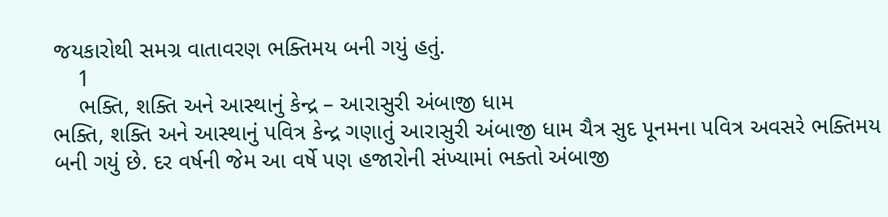જયકારોથી સમગ્ર વાતાવરણ ભક્તિમય બની ગયું હતું.
    1
    ભક્તિ, શક્તિ અને આસ્થાનું કેન્દ્ર – આરાસુરી અંબાજી ધામ
ભક્તિ, શક્તિ અને આસ્થાનું પવિત્ર કેન્દ્ર ગણાતું આરાસુરી અંબાજી ધામ ચૈત્ર સુદ પૂનમના પવિત્ર અવસરે ભક્તિમય બની ગયું છે. દર વર્ષની જેમ આ વર્ષે પણ હજારોની સંખ્યામાં ભક્તો અંબાજી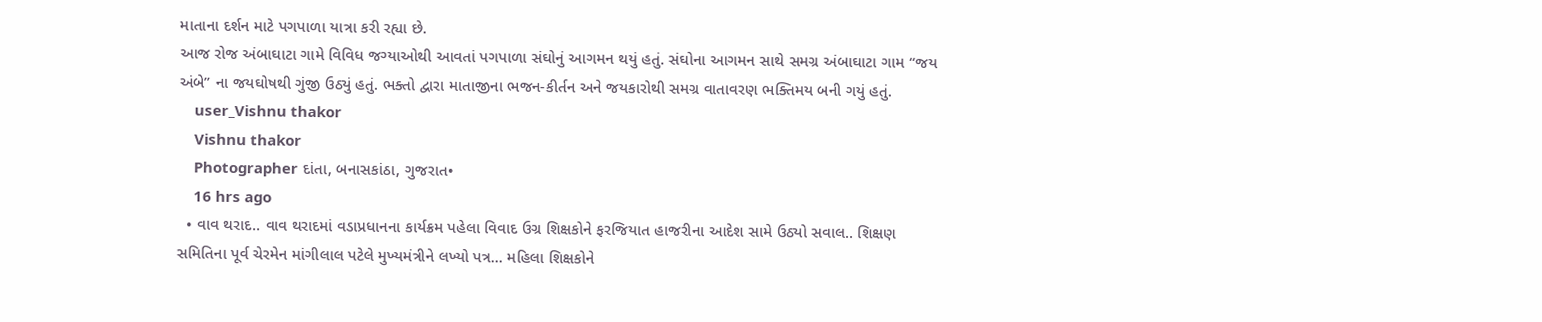માતાના દર્શન માટે પગપાળા યાત્રા કરી રહ્યા છે.
આજ રોજ અંબાઘાટા ગામે વિવિધ જગ્યાઓથી આવતાં પગપાળા સંઘોનું આગમન થયું હતું. સંઘોના આગમન સાથે સમગ્ર અંબાઘાટા ગામ “જય અંબે” ના જયઘોષથી ગુંજી ઉઠ્યું હતું. ભક્તો દ્વારા માતાજીના ભજન-કીર્તન અને જયકારોથી સમગ્ર વાતાવરણ ભક્તિમય બની ગયું હતું.
    user_Vishnu thakor
    Vishnu thakor
    Photographer દાંતા, બનાસકાંઠા, ગુજરાત•
    16 hrs ago
  • વાવ થરાદ.. વાવ થરાદમાં વડાપ્રધાનના કાર્યક્રમ પહેલા વિવાદ ઉગ્ર શિક્ષકોને ફરજિયાત હાજરીના આદેશ સામે ઉઠ્યો સવાલ.. શિક્ષણ સમિતિના પૂર્વ ચેરમેન માંગીલાલ પટેલે મુખ્યમંત્રીને લખ્યો પત્ર... મહિલા શિક્ષકોને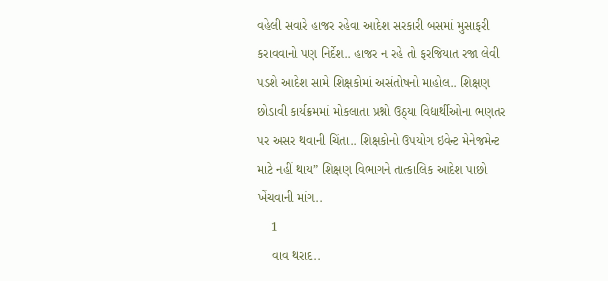વહેલી સવારે હાજર રહેવા આદેશ સરકારી બસમાં મુસાફરી કરાવવાનો પણ નિર્દેશ.. હાજર ન રહે તો ફરજિયાત રજા લેવી પડશે આદેશ સામે શિક્ષકોમાં અસંતોષનો માહોલ.. શિક્ષણ છોડાવી કાર્યક્રમમાં મોકલાતા પ્રશ્નો ઉઠ્યા વિદ્યાર્થીઓના ભણતર પર અસર થવાની ચિંતા.. શિક્ષકોનો ઉપયોગ ઇવેન્ટ મેનેજમેન્ટ માટે નહીં થાય” શિક્ષણ વિભાગને તાત્કાલિક આદેશ પાછો ખેંચવાની માંગ..
    1
    વાવ થરાદ..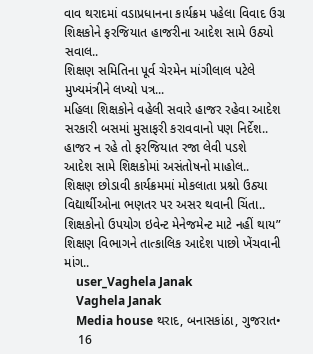વાવ થરાદમાં વડાપ્રધાનના કાર્યક્રમ પહેલા વિવાદ ઉગ્ર
શિક્ષકોને ફરજિયાત હાજરીના આદેશ સામે ઉઠ્યો સવાલ..
શિક્ષણ સમિતિના પૂર્વ ચેરમેન માંગીલાલ પટેલે મુખ્યમંત્રીને લખ્યો પત્ર...
મહિલા શિક્ષકોને વહેલી સવારે હાજર રહેવા આદેશ
સરકારી બસમાં મુસાફરી કરાવવાનો પણ નિર્દેશ..
હાજર ન રહે તો ફરજિયાત રજા લેવી પડશે
આદેશ સામે શિક્ષકોમાં અસંતોષનો માહોલ..
શિક્ષણ છોડાવી કાર્યક્રમમાં મોકલાતા પ્રશ્નો ઉઠ્યા
વિદ્યાર્થીઓના ભણતર પર અસર થવાની ચિંતા..
શિક્ષકોનો ઉપયોગ ઇવેન્ટ મેનેજમેન્ટ માટે નહીં થાય”
શિક્ષણ વિભાગને તાત્કાલિક આદેશ પાછો ખેંચવાની માંગ..
    user_Vaghela Janak
    Vaghela Janak
    Media house થરાદ, બનાસકાંઠા, ગુજરાત•
    16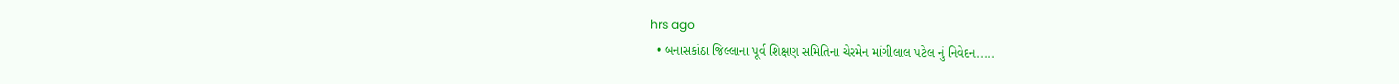hrs ago
  • બનાસકાંઠા જિલ્લાના પૂર્વ શિક્ષણ સમિતિના ચેરમેન માંગીલાલ પટેલ નું નિવેદન.....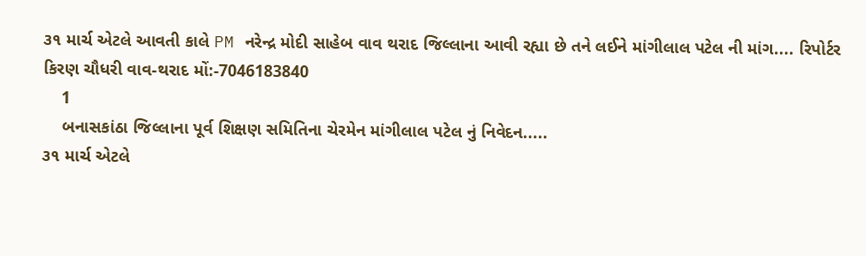૩૧ માર્ચ એટલે આવતી કાલે PM નરેન્દ્ર મોદી સાહેબ વાવ થરાદ જિલ્લાના આવી રહ્યા છે તને લઈને માંગીલાલ પટેલ ની માંગ.... રિપોર્ટર કિરણ ચૌધરી વાવ-થરાદ મોં:-7046183840
    1
    બનાસકાંઠા જિલ્લાના પૂર્વ શિક્ષણ સમિતિના ચેરમેન માંગીલાલ પટેલ નું નિવેદન.....
૩૧ માર્ચ એટલે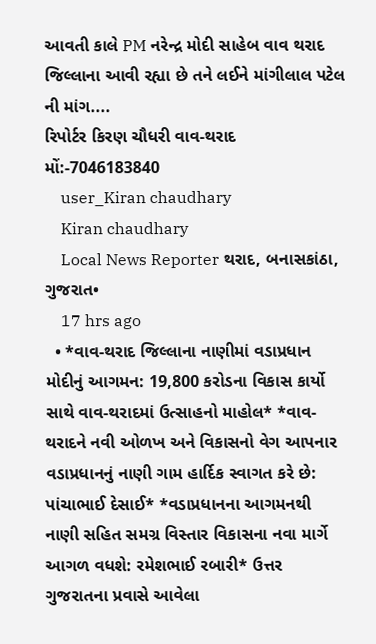આવતી કાલે PM નરેન્દ્ર મોદી સાહેબ વાવ થરાદ જિલ્લાના આવી રહ્યા છે તને લઈને માંગીલાલ પટેલ ની માંગ....
રિપોર્ટર કિરણ ચૌધરી વાવ-થરાદ
મોં:-7046183840
    user_Kiran chaudhary
    Kiran chaudhary
    Local News Reporter થરાદ, બનાસકાંઠા, ગુજરાત•
    17 hrs ago
  • *વાવ-થરાદ જિલ્લાના નાણીમાં વડાપ્રધાન મોદીનું આગમન: 19,800 કરોડના વિકાસ કાર્યો સાથે વાવ-થરાદમાં ઉત્સાહનો માહોલ* *વાવ-થરાદને નવી ઓળખ અને વિકાસનો વેગ આપનાર વડાપ્રધાનનું નાણી ગામ હાર્દિક સ્વાગત કરે છે: પાંચાભાઈ દેસાઈ* *વડાપ્રધાનના આગમનથી નાણી સહિત સમગ્ર વિસ્તાર વિકાસના નવા માર્ગે આગળ વધશે: રમેશભાઈ રબારી* ઉત્તર ગુજરાતના પ્રવાસે આવેલા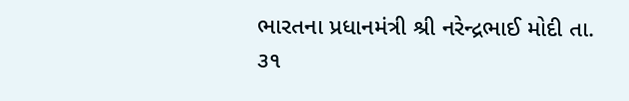ભારતના પ્રધાનમંત્રી શ્રી નરેન્દ્રભાઈ મોદી તા. ૩૧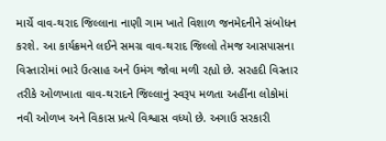માર્ચે વાવ-થરાદ જિલ્લાના નાણી ગામ ખાતે વિશાળ જનમેદનીને સંબોધન કરશે. આ કાર્યક્રમને લઈને સમગ્ર વાવ-થરાદ જિલ્લો તેમજ આસપાસના વિસ્તારોમાં ભારે ઉત્સાહ અને ઉમંગ જોવા મળી રહ્યો છે. સરહદી વિસ્તાર તરીકે ઓળખાતા વાવ-થરાદને જિલ્લાનું સ્વરૂપ મળતા અહીંના લોકોમાં નવી ઓળખ અને વિકાસ પ્રત્યે વિશ્વાસ વધ્યો છે. અગાઉ સરકારી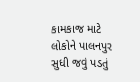કામકાજ માટે લોકોને પાલનપુર સુધી જવું પડતું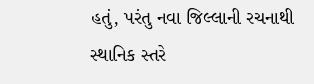હતું, પરંતુ નવા જિલ્લાની રચનાથી સ્થાનિક સ્તરે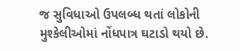જ સુવિધાઓ ઉપલબ્ધ થતાં લોકોની મુશ્કેલીઓમાં નોંધપાત્ર ઘટાડો થયો છે.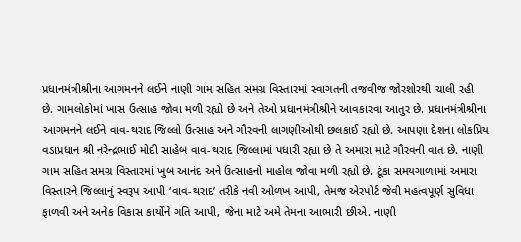પ્રધાનમંત્રીશ્રીના આગમનને લઈને નાણી ગામ સહિત સમગ્ર વિસ્તારમાં સ્વાગતની તજવીજ જોરશોરથી ચાલી રહી છે. ગામલોકોમાં ખાસ ઉત્સાહ જોવા મળી રહ્યો છે અને તેઓ પ્રધાનમંત્રીશ્રીને આવકારવા આતુર છે. પ્રધાનમંત્રીશ્રીના આગમનને લઈને વાવ-થરાદ જિલ્લો ઉત્સાહ અને ગૌરવની લાગણીઓથી છલકાઈ રહ્યો છે. આપણા દેશના લોકપ્રિય વડાપ્રધાન શ્રી નરેન્દ્રભાઈ મોદી સાહેબ વાવ-થરાદ જિલ્લામાં પધારી રહ્યા છે તે અમારા માટે ગૌરવની વાત છે. નાણી ગામ સહિત સમગ્ર વિસ્તારમાં ખુબ આનંદ અને ઉત્સાહનો માહોલ જોવા મળી રહ્યો છે. ટૂંકા સમયગાળામાં અમારા વિસ્તારને જિલ્લાનું સ્વરૂપ આપી ‘વાવ-થરાદ’ તરીકે નવી ઓળખ આપી, તેમજ એરપોર્ટ જેવી મહત્વપૂર્ણ સુવિધા ફાળવી અને અનેક વિકાસ કાર્યોને ગતિ આપી, જેના માટે અમે તેમના આભારી છીએ. નાણી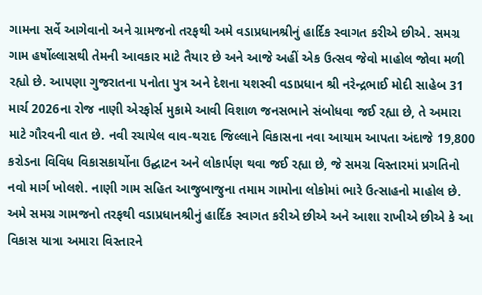ગામના સર્વે આગેવાનો અને ગ્રામજનો તરફથી અમે વડાપ્રધાનશ્રીનું હાર્દિક સ્વાગત કરીએ છીએ. સમગ્ર ગામ હર્ષોલ્લાસથી તેમની આવકાર માટે તૈયાર છે અને આજે અહીં એક ઉત્સવ જેવો માહોલ જોવા મળી રહ્યો છે. આપણા ગુજરાતના પનોતા પુત્ર અને દેશના યશસ્વી વડાપ્રધાન શ્રી નરેન્દ્રભાઈ મોદી સાહેબ 31 માર્ચ 2026ના રોજ નાણી એરફોર્સ મુકામે આવી વિશાળ જનસભાને સંબોધવા જઈ રહ્યા છે, તે અમારા માટે ગૌરવની વાત છે. નવી રચાયેલ વાવ-થરાદ જિલ્લાને વિકાસના નવા આયામ આપતા અંદાજે 19,800 કરોડના વિવિધ વિકાસકાર્યોના ઉદ્ઘાટન અને લોકાર્પણ થવા જઈ રહ્યા છે, જે સમગ્ર વિસ્તારમાં પ્રગતિનો નવો માર્ગ ખોલશે. નાણી ગામ સહિત આજુબાજુના તમામ ગામોના લોકોમાં ભારે ઉત્સાહનો માહોલ છે. અમે સમગ્ર ગામજનો તરફથી વડાપ્રધાનશ્રીનું હાર્દિક સ્વાગત કરીએ છીએ અને આશા રાખીએ છીએ કે આ વિકાસ યાત્રા અમારા વિસ્તારને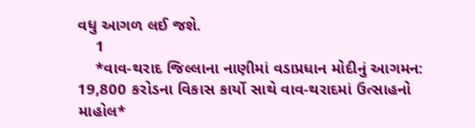વધુ આગળ લઈ જશે.
    1
    *વાવ-થરાદ જિલ્લાના નાણીમાં વડાપ્રધાન મોદીનું આગમન: 19,800 કરોડના વિકાસ કાર્યો સાથે વાવ-થરાદમાં ઉત્સાહનો માહોલ*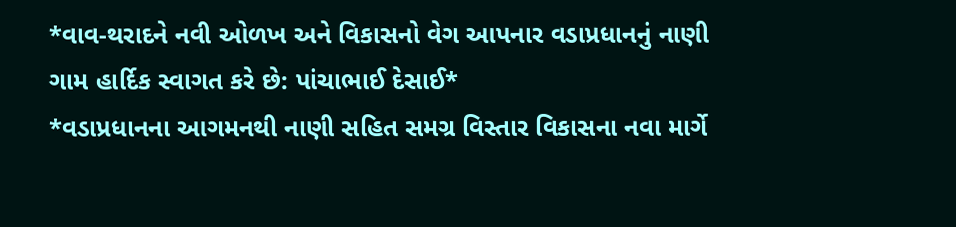*વાવ-થરાદને નવી ઓળખ અને વિકાસનો વેગ આપનાર વડાપ્રધાનનું નાણી ગામ હાર્દિક સ્વાગત કરે છે: પાંચાભાઈ દેસાઈ*
*વડાપ્રધાનના આગમનથી નાણી સહિત સમગ્ર વિસ્તાર વિકાસના નવા માર્ગે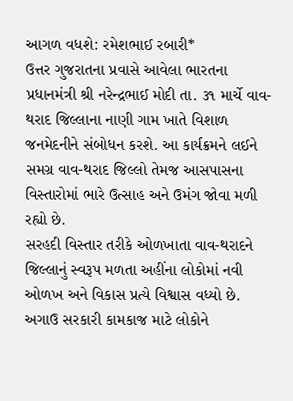આગળ વધશે: રમેશભાઈ રબારી*
ઉત્તર ગુજરાતના પ્રવાસે આવેલા ભારતના પ્રધાનમંત્રી શ્રી નરેન્દ્રભાઈ મોદી તા. ૩૧ માર્ચે વાવ-થરાદ જિલ્લાના નાણી ગામ ખાતે વિશાળ જનમેદનીને સંબોધન કરશે. આ કાર્યક્રમને લઈને સમગ્ર વાવ-થરાદ જિલ્લો તેમજ આસપાસના વિસ્તારોમાં ભારે ઉત્સાહ અને ઉમંગ જોવા મળી રહ્યો છે.
સરહદી વિસ્તાર તરીકે ઓળખાતા વાવ-થરાદને જિલ્લાનું સ્વરૂપ મળતા અહીંના લોકોમાં નવી ઓળખ અને વિકાસ પ્રત્યે વિશ્વાસ વધ્યો છે. અગાઉ સરકારી કામકાજ માટે લોકોને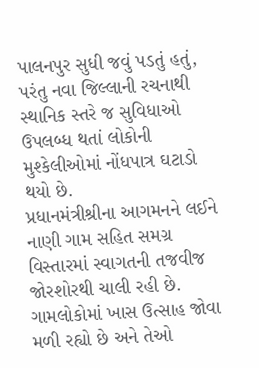પાલનપુર સુધી જવું પડતું હતું, પરંતુ નવા જિલ્લાની રચનાથી સ્થાનિક સ્તરે જ સુવિધાઓ ઉપલબ્ધ થતાં લોકોની મુશ્કેલીઓમાં નોંધપાત્ર ઘટાડો થયો છે.
પ્રધાનમંત્રીશ્રીના આગમનને લઈને નાણી ગામ સહિત સમગ્ર વિસ્તારમાં સ્વાગતની તજવીજ જોરશોરથી ચાલી રહી છે. ગામલોકોમાં ખાસ ઉત્સાહ જોવા મળી રહ્યો છે અને તેઓ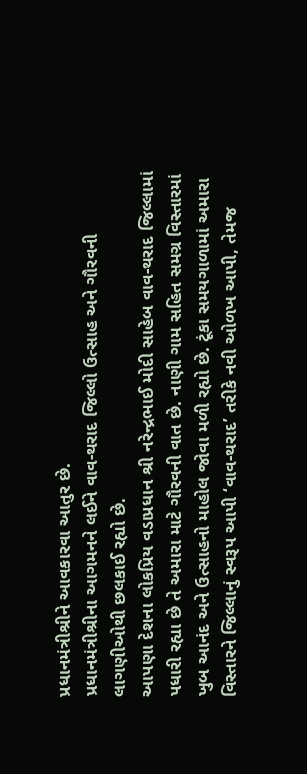પ્રધાનમંત્રીશ્રીને આવકારવા આતુર છે.
પ્રધાનમંત્રીશ્રીના આગમનને લઈને વાવ-થરાદ જિલ્લો ઉત્સાહ અને ગૌરવની લાગણીઓથી છલકાઈ રહ્યો છે.
આપણા દેશના લોકપ્રિય વડાપ્રધાન શ્રી નરેન્દ્રભાઈ મોદી સાહેબ વાવ-થરાદ જિલ્લામાં પધારી રહ્યા છે તે અમારા માટે ગૌરવની વાત છે. નાણી ગામ સહિત સમગ્ર વિસ્તારમાં ખુબ આનંદ અને ઉત્સાહનો માહોલ જોવા મળી રહ્યો છે. ટૂંકા સમયગાળામાં અમારા વિસ્તારને જિલ્લાનું સ્વરૂપ આપી ‘વાવ-થરાદ’ તરીકે નવી ઓળખ આપી, તેમજ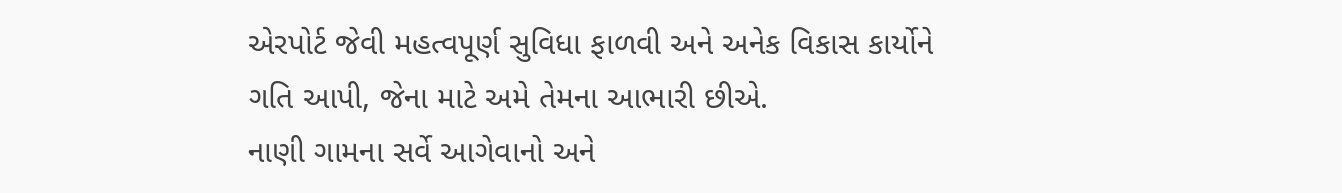એરપોર્ટ જેવી મહત્વપૂર્ણ સુવિધા ફાળવી અને અનેક વિકાસ કાર્યોને ગતિ આપી, જેના માટે અમે તેમના આભારી છીએ.
નાણી ગામના સર્વે આગેવાનો અને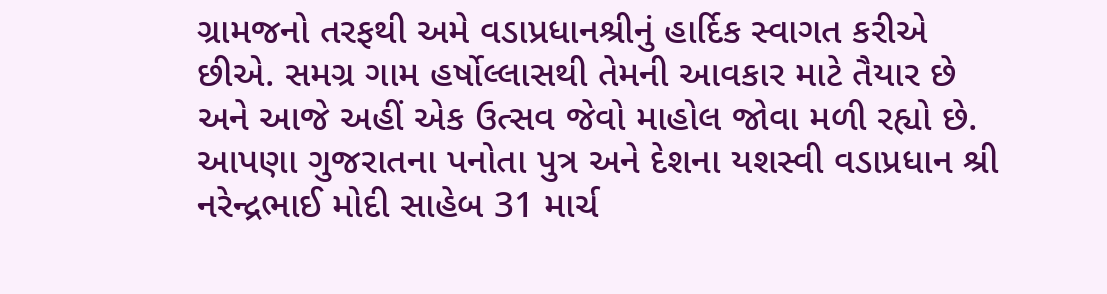ગ્રામજનો તરફથી અમે વડાપ્રધાનશ્રીનું હાર્દિક સ્વાગત કરીએ છીએ. સમગ્ર ગામ હર્ષોલ્લાસથી તેમની આવકાર માટે તૈયાર છે અને આજે અહીં એક ઉત્સવ જેવો માહોલ જોવા મળી રહ્યો છે.
આપણા ગુજરાતના પનોતા પુત્ર અને દેશના યશસ્વી વડાપ્રધાન શ્રી નરેન્દ્રભાઈ મોદી સાહેબ 31 માર્ચ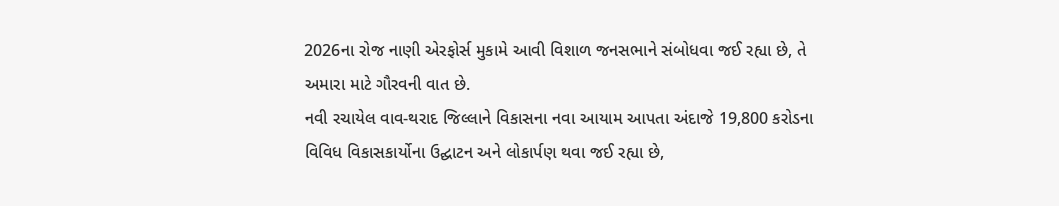2026ના રોજ નાણી એરફોર્સ મુકામે આવી વિશાળ જનસભાને સંબોધવા જઈ રહ્યા છે, તે અમારા માટે ગૌરવની વાત છે.
નવી રચાયેલ વાવ-થરાદ જિલ્લાને વિકાસના નવા આયામ આપતા અંદાજે 19,800 કરોડના વિવિધ વિકાસકાર્યોના ઉદ્ઘાટન અને લોકાર્પણ થવા જઈ રહ્યા છે,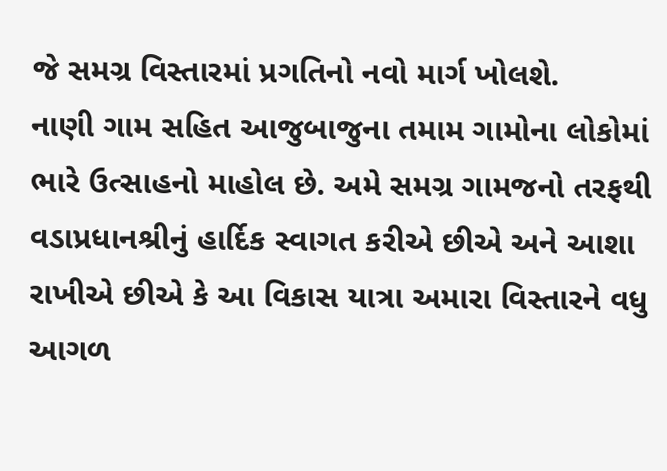જે સમગ્ર વિસ્તારમાં પ્રગતિનો નવો માર્ગ ખોલશે.
નાણી ગામ સહિત આજુબાજુના તમામ ગામોના લોકોમાં ભારે ઉત્સાહનો માહોલ છે. અમે સમગ્ર ગામજનો તરફથી વડાપ્રધાનશ્રીનું હાર્દિક સ્વાગત કરીએ છીએ અને આશા રાખીએ છીએ કે આ વિકાસ યાત્રા અમારા વિસ્તારને વધુ આગળ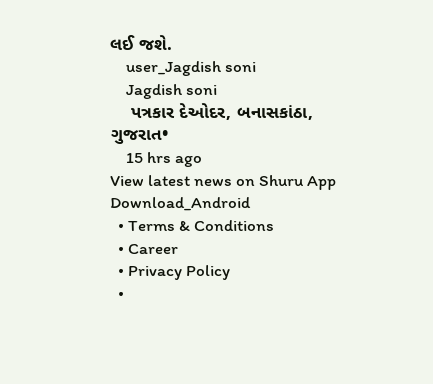લઈ જશે.
    user_Jagdish soni
    Jagdish soni
    પત્રકાર દેઓદર, બનાસકાંઠા, ગુજરાત•
    15 hrs ago
View latest news on Shuru App
Download_Android
  • Terms & Conditions
  • Career
  • Privacy Policy
  •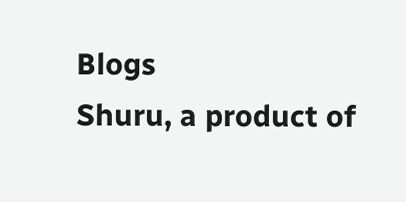Blogs
Shuru, a product of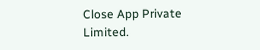Close App Private Limited.